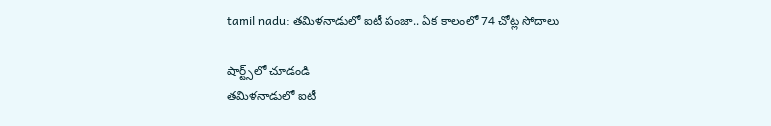tamil nadu: తమిళనాడులో ఐటీ పంజా.. ఏక కాలంలో 74 చోట్ల సోదాలు

షార్ట్స్‌లో చూడండి
తమిళనాడులో ఐటీ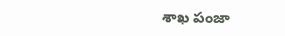శాఖ పంజా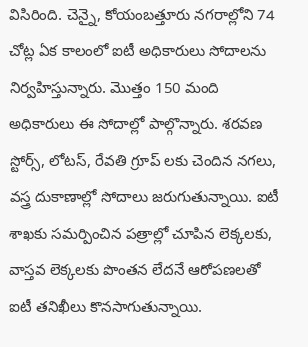విసిరింది. చెన్నై, కోయంబత్తూరు నగరాల్లోని 74 చోట్ల ఏక కాలంలో ఐటీ అధికారులు సోదాలను నిర్వహిస్తున్నారు. మొత్తం 150 మంది అధికారులు ఈ సోదాల్లో పాల్గొన్నారు. శరవణ స్టోర్స్, లోటస్, రేవతి గ్రూప్ లకు చెందిన నగలు, వస్త్ర దుకాణాల్లో సోదాలు జరుగుతున్నాయి. ఐటీ శాఖకు సమర్పించిన పత్రాల్లో చూపిన లెక్కలకు, వాస్తవ లెక్కలకు పొంతన లేదనే ఆరోపణలతో ఐటీ తనిఖీలు కొనసాగుతున్నాయి.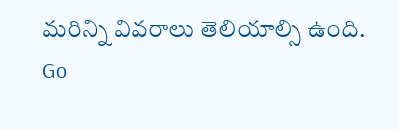మరిన్ని వివరాలు తెలియాల్సి ఉంది.
Go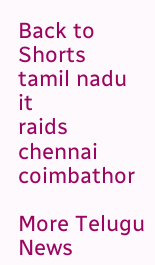Back to Shorts
tamil nadu
it
raids
chennai
coimbathor

More Telugu News